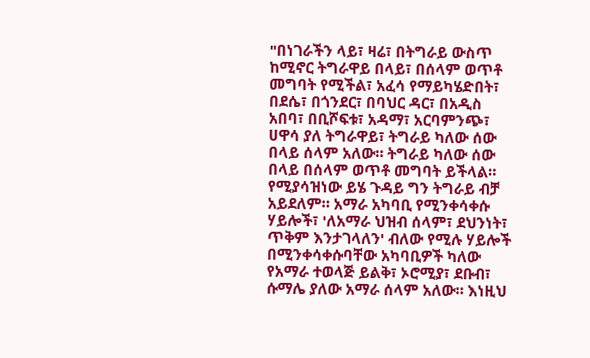"በነገራችን ላይ፣ ዛሬ፣ በትግራይ ውስጥ ከሚኖር ትግራዋይ በላይ፣ በሰላም ወጥቶ መግባት የሚችል፣ አፈሳ የማይካሄድበት፣ በደሴ፣ በጎንደር፣ በባህር ዳር፣ በአዲስ አበባ፣ በቢሾፍቱ፣ አዳማ፣ አርባምንጭ፣ ሀዋሳ ያለ ትግራዋይ፣ ትግራይ ካለው ሰው በላይ ሰላም አለው። ትግራይ ካለው ሰው በላይ በሰላም ወጥቶ መግባት ይችላል። የሚያሳዝነው ይሄ ጉዳይ ግን ትግራይ ብቻ አይደለም። አማራ አካባቢ የሚንቀሳቀሱ ሃይሎች፣ 'ለአማራ ህዝብ ሰላም፣ ደህንነት፣ ጥቅም እንታገላለን' ብለው የሚሉ ሃይሎች በሚንቀሳቀሱባቸው አካባቢዎች ካለው የአማራ ተወላጅ ይልቅ፣ ኦሮሚያ፣ ደቡብ፣ ሱማሌ ያለው አማራ ሰላም አለው። እነዚህ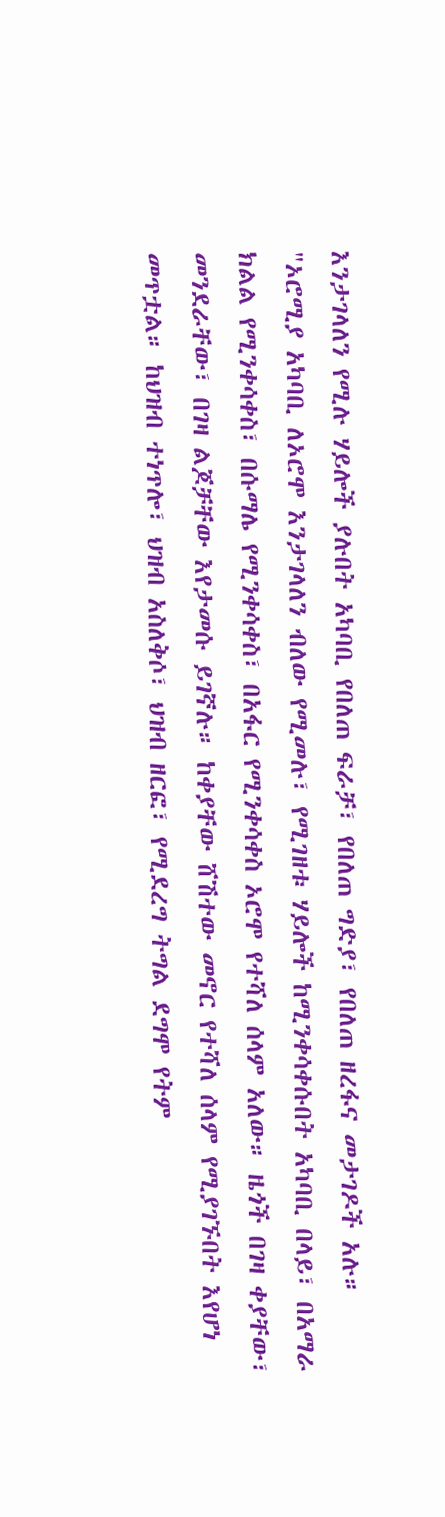እንታገላለን የሚሉ ሃይሎች ያሉበት አካባቢ የበለጠ ፍራቻ፣ የበለጠ ግድያ፣ የበለጠ ዘረፋና መታገዶች አሉ።
"ኦሮሚያ አካባቢ ለኦሮሞ እንታገላለን ብለው የሚመሉ፣ የሚገዘቱ ሃይሎች ከሚንቀሳቀሱበት አካባቢ በላይ፣ በአማራ ክልል የሚንቀሳቀስ፣ በሱማሌ የሚንቀሳቀስ፣ በአፋር የሚንቀሳቀስ ኦሮሞ የተሻለ ሰላም አለው። ዜጎች በገዛ ቀያቸው፣ መንደራቸው፣ በገዛ ልጆቻቸው እየታመሱ ይገኛሉ። ከቀያቸው ሸሽተው መኖር የተሻለ ሰላም የሚያገኙበት እየሆነ መጥቷል። ከህዝብ ተነጥሎ፣ ህዝብ አስለቅሶ፣ ህዝብ ዘርፎ፣ የሚደረግ ትግል ደግሞ የትም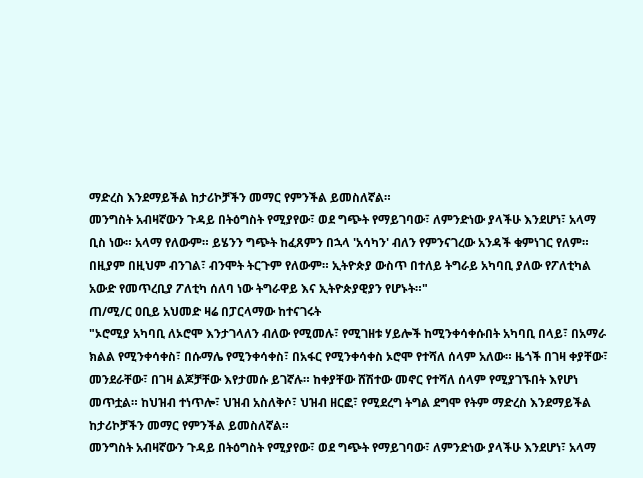ማድረስ እንደማይችል ከታሪኮቻችን መማር የምንችል ይመስለኛል።
መንግስት አብዛኛውን ጉዳይ በትዕግስት የሚያየው፣ ወደ ግጭት የማይገባው፣ ለምንድነው ያላችሁ እንደሆነ፣ አላማ ቢስ ነው። አላማ የለውም። ይሄንን ግጭት ከፈጸምን በኋላ 'አሳካን' ብለን የምንናገረው አንዳች ቁምነገር የለም። በዚያም በዚህም ብንገል፣ ብንሞት ትርጉም የለውም። ኢትዮጵያ ውስጥ በተለይ ትግራይ አካባቢ ያለው የፖለቲካል አውድ የመጥረቢያ ፖለቲካ ሰለባ ነው ትግራዋይ እና ኢትዮጵያዊያን የሆኑት።"
ጠ/ሚ/ር ዐቢይ አህመድ ዛሬ በፓርላማው ከተናገሩት
"ኦሮሚያ አካባቢ ለኦሮሞ እንታገላለን ብለው የሚመሉ፣ የሚገዘቱ ሃይሎች ከሚንቀሳቀሱበት አካባቢ በላይ፣ በአማራ ክልል የሚንቀሳቀስ፣ በሱማሌ የሚንቀሳቀስ፣ በአፋር የሚንቀሳቀስ ኦሮሞ የተሻለ ሰላም አለው። ዜጎች በገዛ ቀያቸው፣ መንደራቸው፣ በገዛ ልጆቻቸው እየታመሱ ይገኛሉ። ከቀያቸው ሸሽተው መኖር የተሻለ ሰላም የሚያገኙበት እየሆነ መጥቷል። ከህዝብ ተነጥሎ፣ ህዝብ አስለቅሶ፣ ህዝብ ዘርፎ፣ የሚደረግ ትግል ደግሞ የትም ማድረስ እንደማይችል ከታሪኮቻችን መማር የምንችል ይመስለኛል።
መንግስት አብዛኛውን ጉዳይ በትዕግስት የሚያየው፣ ወደ ግጭት የማይገባው፣ ለምንድነው ያላችሁ እንደሆነ፣ አላማ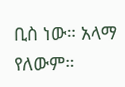ቢስ ነው። አላማ የለውም።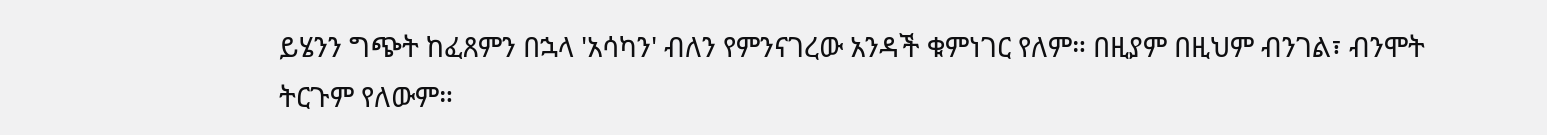ይሄንን ግጭት ከፈጸምን በኋላ 'አሳካን' ብለን የምንናገረው አንዳች ቁምነገር የለም። በዚያም በዚህም ብንገል፣ ብንሞት ትርጉም የለውም።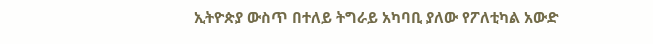ኢትዮጵያ ውስጥ በተለይ ትግራይ አካባቢ ያለው የፖለቲካል አውድ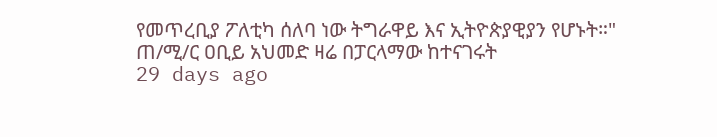የመጥረቢያ ፖለቲካ ሰለባ ነው ትግራዋይ እና ኢትዮጵያዊያን የሆኑት።"
ጠ/ሚ/ር ዐቢይ አህመድ ዛሬ በፓርላማው ከተናገሩት
29 days ago